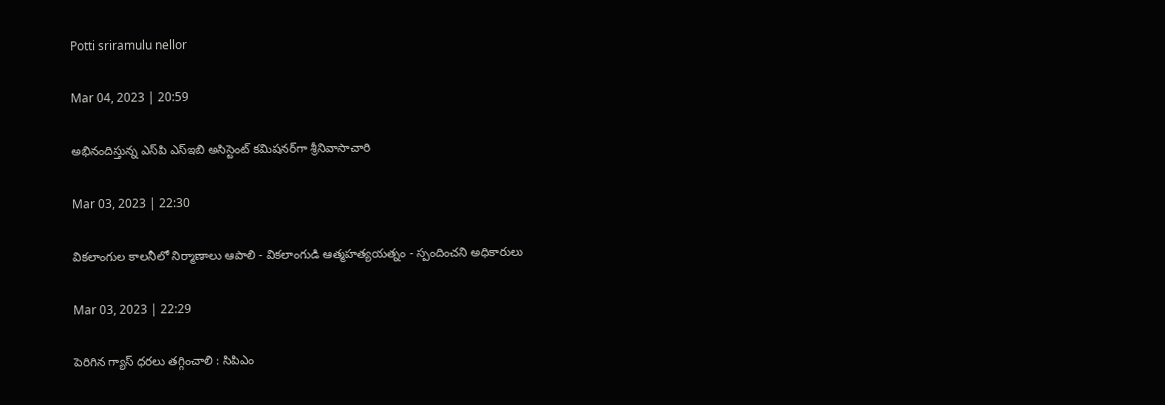Potti sriramulu nellor

Mar 04, 2023 | 20:59

అభినందిస్తున్న ఎస్‌పి ఎస్‌ఇబి అసిస్టెంట్‌ కమిషనర్‌గా శ్రీనివాసాచారి

Mar 03, 2023 | 22:30

వికలాంగుల కాలనీలో నిర్మాణాలు ఆపాలి - వికలాంగుడి ఆత్మహత్యయత్నం - స్పందించని అధికారులు

Mar 03, 2023 | 22:29

పెరిగిన గ్యాస్‌ ధరలు తగ్గించాలి : సిపిఎం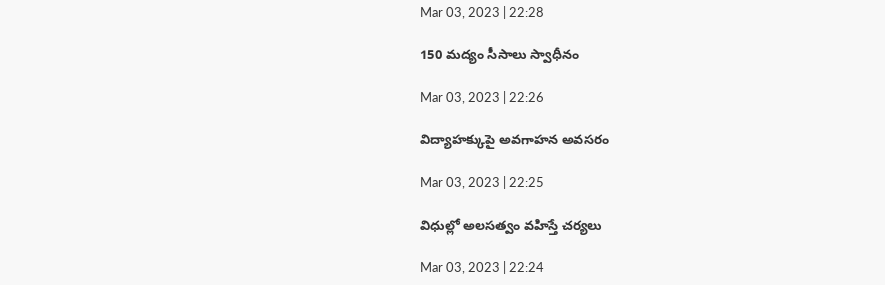Mar 03, 2023 | 22:28

150 మద్యం సీసాలు స్వాధీనం

Mar 03, 2023 | 22:26

విద్యాహక్కుపై అవగాహన అవసరం

Mar 03, 2023 | 22:25

విధుల్లో అలసత్వం వహిస్తే చర్యలు

Mar 03, 2023 | 22:24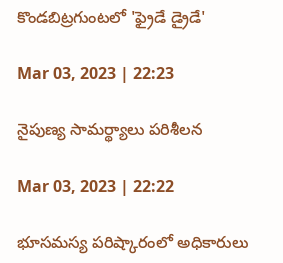కొండబిట్రగుంటలో 'ఫ్రైడే డ్రైడే'

Mar 03, 2023 | 22:23

నైపుణ్య సామర్థ్యాలు పరిశీలన

Mar 03, 2023 | 22:22

భూసమస్య పరిష్కారంలో అధికారులు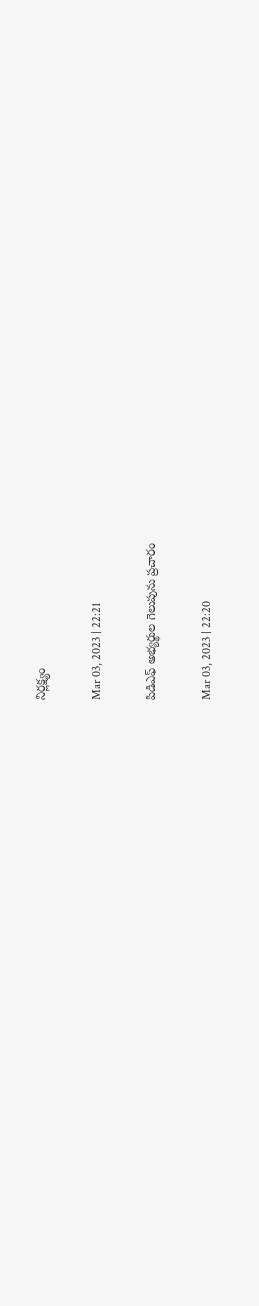నిర్లక్ష్యం

Mar 03, 2023 | 22:21

పిడిఎఫ్‌ అభ్యర్థుల గెలుపును ప్రచారం

Mar 03, 2023 | 22:20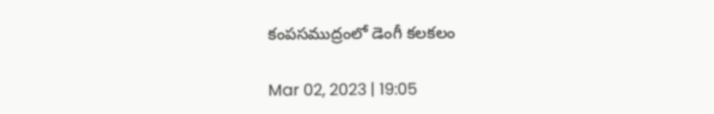కంపసముద్రంలో డెంగీ కలకలం

Mar 02, 2023 | 19:05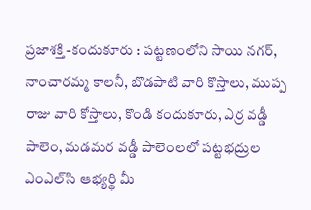ప్రజాశక్తి -కందుకూరు : పట్టణంలోని సాయి నగర్‌, నాంచారమ్మ కాలనీ, బొడపాటి వారి కొస్తాలు, ముప్ప రాజు వారి కోస్తాలు, కొండి కందుకూరు, ఎర్ర వడ్డీ పాలెం, మడమర వడ్డీ పాలెంలలో పట్టభద్రుల ఎంఎల్‌సి ఆభ్యర్థి మీ